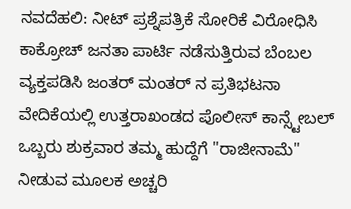ನವದೆಹಲಿ: ನೀಟ್ ಪ್ರಶ್ನೆಪತ್ರಿಕೆ ಸೋರಿಕೆ ವಿರೋಧಿಸಿ ಕಾಕ್ರೋಚ್ ಜನತಾ ಪಾರ್ಟಿ ನಡೆಸುತ್ತಿರುವ ಬೆಂಬಲ ವ್ಯಕ್ತಪಡಿಸಿ ಜಂತರ್ ಮಂತರ್ ನ ಪ್ರತಿಭಟನಾ ವೇದಿಕೆಯಲ್ಲಿ ಉತ್ತರಾಖಂಡದ ಪೊಲೀಸ್ ಕಾನ್ಸ್ಟೇಬಲ್ ಒಬ್ಬರು ಶುಕ್ರವಾರ ತಮ್ಮ ಹುದ್ದೆಗೆ "ರಾಜೀನಾಮೆ" ನೀಡುವ ಮೂಲಕ ಅಚ್ಚರಿ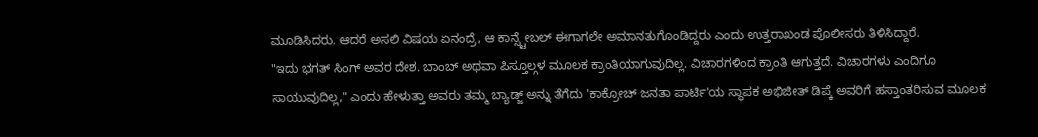ಮೂಡಿಸಿದರು. ಆದರೆ ಅಸಲಿ ವಿಷಯ ಏನಂದ್ರೆ, ಆ ಕಾನ್ಸ್ಟೇಬಲ್ ಈಗಾಗಲೇ ಅಮಾನತುಗೊಂಡಿದ್ದರು ಎಂದು ಉತ್ತರಾಖಂಡ ಪೊಲೀಸರು ತಿಳಿಸಿದ್ದಾರೆ.
"ಇದು ಭಗತ್ ಸಿಂಗ್ ಅವರ ದೇಶ. ಬಾಂಬ್ ಅಥವಾ ಪಿಸ್ತೂಲ್ಗಳ ಮೂಲಕ ಕ್ರಾಂತಿಯಾಗುವುದಿಲ್ಲ. ವಿಚಾರಗಳಿಂದ ಕ್ರಾಂತಿ ಆಗುತ್ತದೆ. ವಿಚಾರಗಳು ಎಂದಿಗೂ ಸಾಯುವುದಿಲ್ಲ," ಎಂದು ಹೇಳುತ್ತಾ ಅವರು ತಮ್ಮ ಬ್ಯಾಡ್ಜ್ ಅನ್ನು ತೆಗೆದು 'ಕಾಕ್ರೋಚ್ ಜನತಾ ಪಾರ್ಟಿ'ಯ ಸ್ಥಾಪಕ ಅಭಿಜೀತ್ ಡಿಪ್ಕೆ ಅವರಿಗೆ ಹಸ್ತಾಂತರಿಸುವ ಮೂಲಕ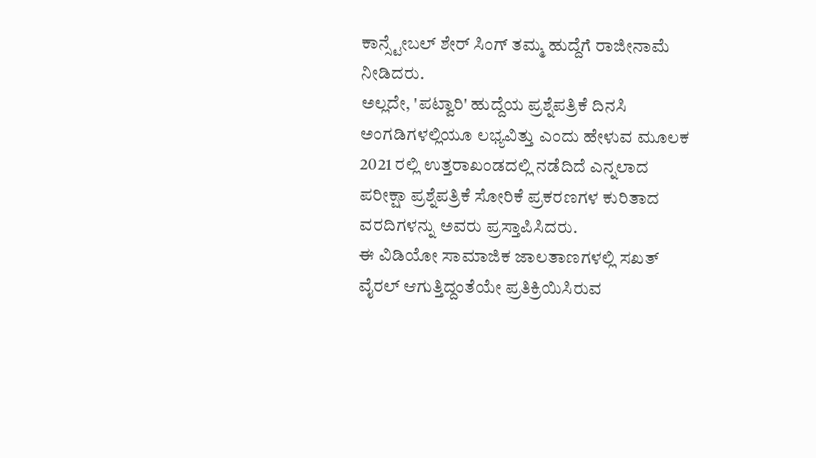ಕಾನ್ಸ್ಟೇಬಲ್ ಶೇರ್ ಸಿಂಗ್ ತಮ್ಮ ಹುದ್ದೆಗೆ ರಾಜೀನಾಮೆ ನೀಡಿದರು.
ಅಲ್ಲದೇ, 'ಪಟ್ವಾರಿ' ಹುದ್ದೆಯ ಪ್ರಶ್ನೆಪತ್ರಿಕೆ ದಿನಸಿ ಅಂಗಡಿಗಳಲ್ಲಿಯೂ ಲಭ್ಯವಿತ್ತು ಎಂದು ಹೇಳುವ ಮೂಲಕ 2021 ರಲ್ಲಿ ಉತ್ತರಾಖಂಡದಲ್ಲಿ ನಡೆದಿದೆ ಎನ್ನಲಾದ ಪರೀಕ್ಷಾ ಪ್ರಶ್ನೆಪತ್ರಿಕೆ ಸೋರಿಕೆ ಪ್ರಕರಣಗಳ ಕುರಿತಾದ ವರದಿಗಳನ್ನು ಅವರು ಪ್ರಸ್ತಾಪಿಸಿದರು.
ಈ ವಿಡಿಯೋ ಸಾಮಾಜಿಕ ಜಾಲತಾಣಗಳಲ್ಲಿ ಸಖತ್ ವೈರಲ್ ಆಗುತ್ತಿದ್ದಂತೆಯೇ ಪ್ರತಿಕ್ರಿಯಿಸಿರುವ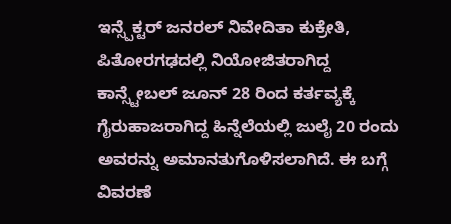ಇನ್ಸ್ಪೆಕ್ಟರ್ ಜನರಲ್ ನಿವೇದಿತಾ ಕುಕ್ರೇತಿ, ಪಿತೋರಗಢದಲ್ಲಿ ನಿಯೋಜಿತರಾಗಿದ್ದ ಕಾನ್ಸ್ಟೇಬಲ್ ಜೂನ್ 28 ರಿಂದ ಕರ್ತವ್ಯಕ್ಕೆ ಗೈರುಹಾಜರಾಗಿದ್ದ ಹಿನ್ನೆಲೆಯಲ್ಲಿ ಜುಲೈ 20 ರಂದು ಅವರನ್ನು ಅಮಾನತುಗೊಳಿಸಲಾಗಿದೆ. ಈ ಬಗ್ಗೆ ವಿವರಣೆ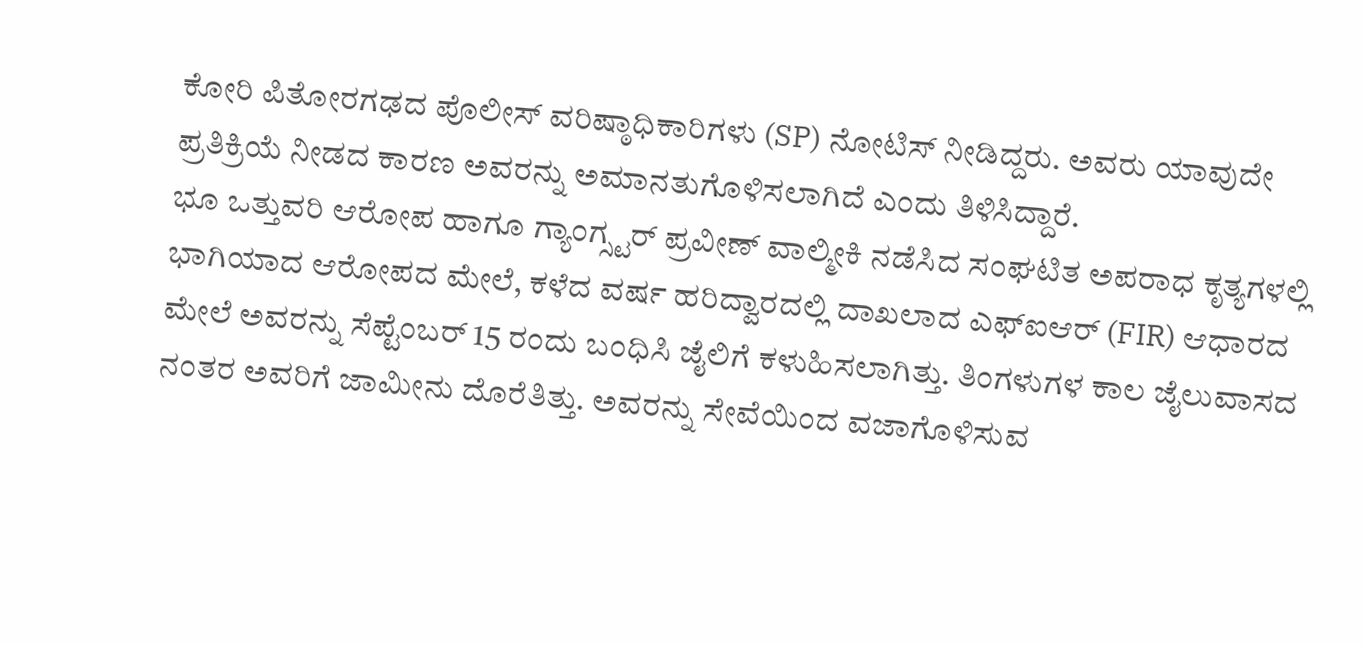ಕೋರಿ ಪಿತೋರಗಢದ ಪೊಲೀಸ್ ವರಿಷ್ಠಾಧಿಕಾರಿಗಳು (SP) ನೋಟಿಸ್ ನೀಡಿದ್ದರು. ಅವರು ಯಾವುದೇ ಪ್ರತಿಕ್ರಿಯೆ ನೀಡದ ಕಾರಣ ಅವರನ್ನು ಅಮಾನತುಗೊಳಿಸಲಾಗಿದೆ ಎಂದು ತಿಳಿಸಿದ್ದಾರೆ.
ಭೂ ಒತ್ತುವರಿ ಆರೋಪ ಹಾಗೂ ಗ್ಯಾಂಗ್ಸ್ಟರ್ ಪ್ರವೀಣ್ ವಾಲ್ಮೀಕಿ ನಡೆಸಿದ ಸಂಘಟಿತ ಅಪರಾಧ ಕೃತ್ಯಗಳಲ್ಲಿ ಭಾಗಿಯಾದ ಆರೋಪದ ಮೇಲೆ, ಕಳೆದ ವರ್ಷ ಹರಿದ್ವಾರದಲ್ಲಿ ದಾಖಲಾದ ಎಫ್ಐಆರ್ (FIR) ಆಧಾರದ ಮೇಲೆ ಅವರನ್ನು ಸೆಪ್ಟೆಂಬರ್ 15 ರಂದು ಬಂಧಿಸಿ ಜೈಲಿಗೆ ಕಳುಹಿಸಲಾಗಿತ್ತು. ತಿಂಗಳುಗಳ ಕಾಲ ಜೈಲುವಾಸದ ನಂತರ ಅವರಿಗೆ ಜಾಮೀನು ದೊರೆತಿತ್ತು. ಅವರನ್ನು ಸೇವೆಯಿಂದ ವಜಾಗೊಳಿಸುವ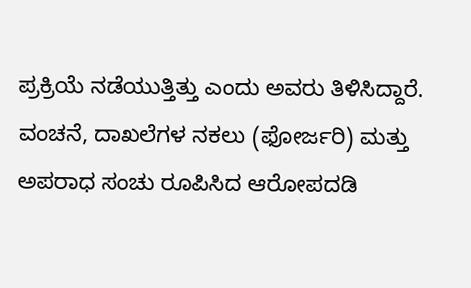ಪ್ರಕ್ರಿಯೆ ನಡೆಯುತ್ತಿತ್ತು ಎಂದು ಅವರು ತಿಳಿಸಿದ್ದಾರೆ.
ವಂಚನೆ, ದಾಖಲೆಗಳ ನಕಲು (ಫೋರ್ಜರಿ) ಮತ್ತು ಅಪರಾಧ ಸಂಚು ರೂಪಿಸಿದ ಆರೋಪದಡಿ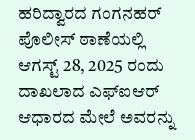ಹರಿದ್ವಾರದ ಗಂಗನಹರ್ ಪೊಲೀಸ್ ಠಾಣೆಯಲ್ಲಿ ಆಗಸ್ಟ್ 28, 2025 ರಂದು ದಾಖಲಾದ ಎಫ್ಐಆರ್ ಆಧಾರದ ಮೇಲೆ ಅವರನ್ನು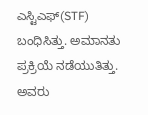ಎಸ್ಟಿಎಫ್(STF) ಬಂಧಿಸಿತ್ತು. ಅಮಾನತು ಪ್ರಕ್ರಿಯೆ ನಡೆಯುತಿತ್ತು. ಅವರು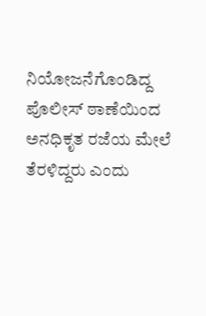ನಿಯೋಜನೆಗೊಂಡಿದ್ದ ಪೊಲೀಸ್ ಠಾಣೆಯಿಂದ ಅನಧಿಕೃತ ರಜೆಯ ಮೇಲೆ ತೆರಳಿದ್ದರು ಎಂದು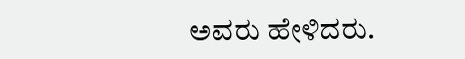ಅವರು ಹೇಳಿದರು.